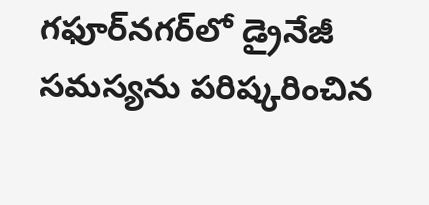గ‌ఫూర్‌న‌గ‌ర్‌లో డ్రైనేజీ స‌మ‌స్య‌ను పరిష్క‌రించిన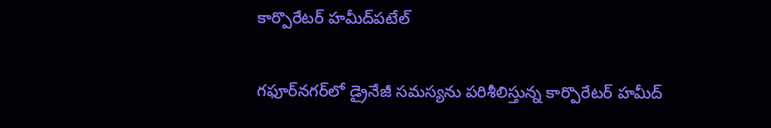కార్పొరేట‌ర్ హ‌మీద్‌ప‌టేల్‌

గ‌ఫూర్‌న‌గ‌ర్‌లో డ్రైనేజీ స‌మ‌స్య‌ను ప‌రిశీలిస్తున్న కార్పొరేట‌ర్ హ‌మీద్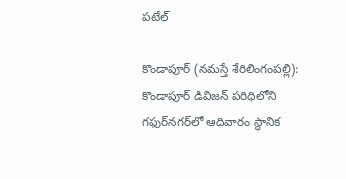ప‌టేల్‌

కొండాపూర్ (న‌మ‌స్తే శేరిలింగంపల్లి): కొండాపూర్ డివిజ‌న్ ప‌రిధిలోని గ‌ఫుర్‌న‌గ‌ర్‌లో ఆదివారం స్థానిక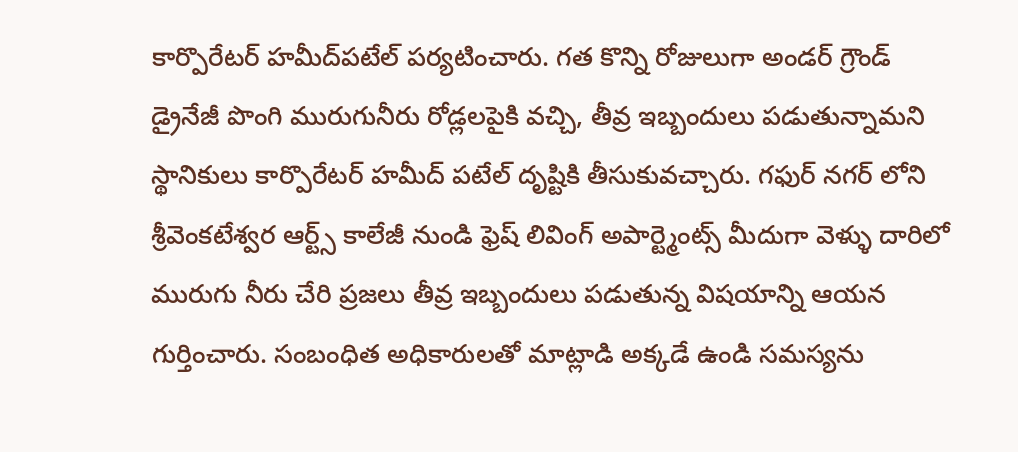కార్పొరేట‌ర్ హ‌మీద్‌ప‌టేల్ ప‌ర్య‌టించారు. గత కొన్ని రోజులుగా అండర్ గ్రౌండ్ డ్రైనేజీ పొంగి మురుగునీరు రోడ్లలపైకి వ‌చ్చి, తీవ్ర ఇబ్బందులు పడుతున్నామని స్థానికులు కార్పొరేటర్ హమీద్ పటేల్ దృష్టికి తీసుకువ‌చ్చారు. గఫుర్ నగర్ లోని శ్రీవెంకటేశ్వర ఆర్ట్స్ కాలేజీ నుండి ఫ్రెష్ లివింగ్ అపార్ట్మెంట్స్ మీదుగా వెళ్ళు దారిలో మురుగు నీరు చేరి ప్రజలు తీవ్ర ఇబ్బందులు పడుతున్న విషయాన్ని ఆయ‌న గుర్తించారు. సంబంధిత అధికారులతో మాట్లాడి అక్కడే ఉండి సమస్యను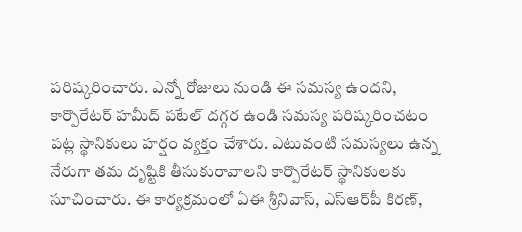పరిష్కరించారు. ఎన్నో రోజులు నుండి ఈ సమస్య ఉందని, కార్పొరేటర్ హమీద్ పటేల్ దగ్గర ఉండి సమస్య పరిష్కరించటం పట్ల స్థానికులు హర్షం వ్యక్తం చేశారు. ఎటువంటి సమస్యలు ఉన్న నేరుగా తమ దృష్టికి తీసుకురావాలని కార్పొరేట‌ర్ స్థానికులకు సూచించారు. ఈ కార్య‌క్ర‌మంలో ఏఈ శ్రీనివాస్, ఎస్ఆర్‌పీ కిరణ్,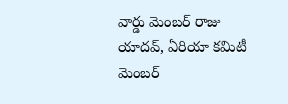వార్డు మెంబర్ రాజు యాదవ్, ఏరియా కమిటీ మెంబర్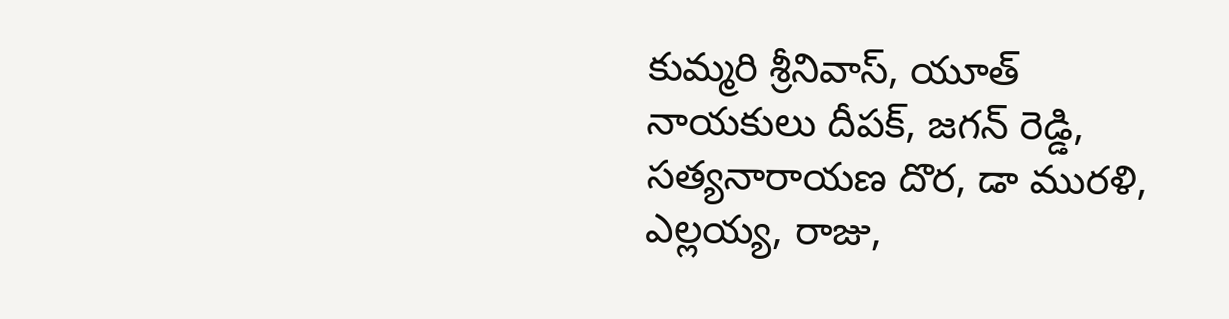కుమ్మరి శ్రీనివాస్, యూత్ నాయకులు దీపక్, జగన్ రెడ్డి, సత్యనారాయణ దొర, డా మురళి, ఎల్లయ్య, రాజు,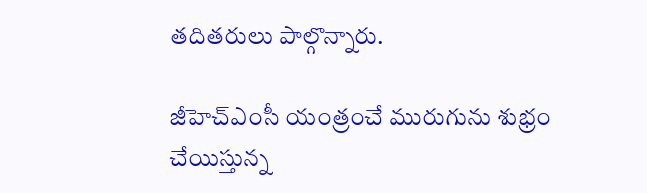తదితరులు పాల్గొన్నారు.

జీహెచ్ఎంసీ యంత్రంచే మురుగును శుభ్రం చేయిస్తున్న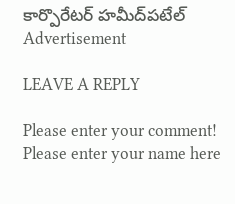కార్పొరేట‌ర్ హ‌మీద్‌ప‌టేల్‌
Advertisement

LEAVE A REPLY

Please enter your comment!
Please enter your name here